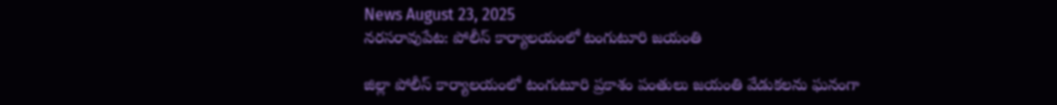News August 23, 2025
నరసరావుపేట: పోలీస్ కార్యాలయంలో టంగుటూరి జయంతి

జిల్లా పోలీస్ కార్యాలయంలో టంగుటూరి ప్రకాశం పంతులు జయంతి వేడుకలను ఘనంగా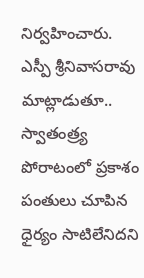నిర్వహించారు. ఎస్పీ శ్రీనివాసరావు మాట్లాడుతూ.. స్వాతంత్ర్య పోరాటంలో ప్రకాశం పంతులు చూపిన ధైర్యం సాటిలేనిదని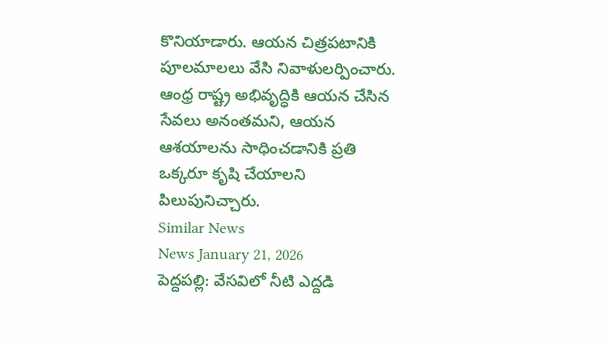కొనియాడారు. ఆయన చిత్రపటానికి పూలమాలలు వేసి నివాళులర్పించారు. ఆంధ్ర రాష్ట్ర అభివృద్ధికి ఆయన చేసిన సేవలు అనంతమని, ఆయన ఆశయాలను సాధించడానికి ప్రతి ఒక్కరూ కృషి చేయాలని పిలుపునిచ్చారు.
Similar News
News January 21, 2026
పెద్దపల్లి: వేసవిలో నీటి ఎద్దడి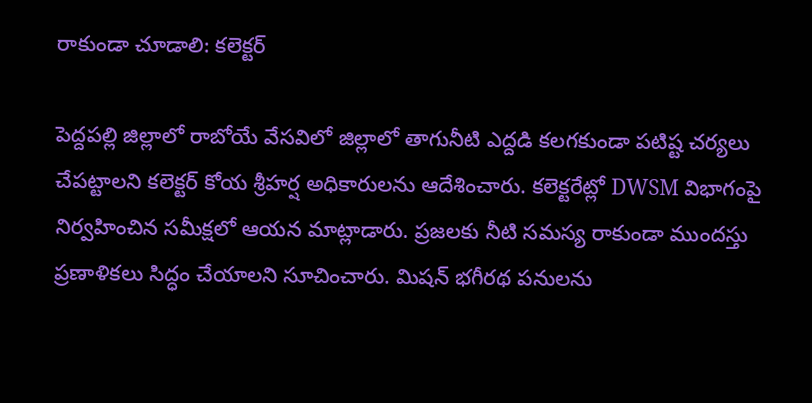రాకుండా చూడాలి: కలెక్టర్

పెద్దపల్లి జిల్లాలో రాబోయే వేసవిలో జిల్లాలో తాగునీటి ఎద్దడి కలగకుండా పటిష్ట చర్యలు చేపట్టాలని కలెక్టర్ కోయ శ్రీహర్ష అధికారులను ఆదేశించారు. కలెక్టరేట్లో DWSM విభాగంపై నిర్వహించిన సమీక్షలో ఆయన మాట్లాడారు. ప్రజలకు నీటి సమస్య రాకుండా ముందస్తు ప్రణాళికలు సిద్ధం చేయాలని సూచించారు. మిషన్ భగీరథ పనులను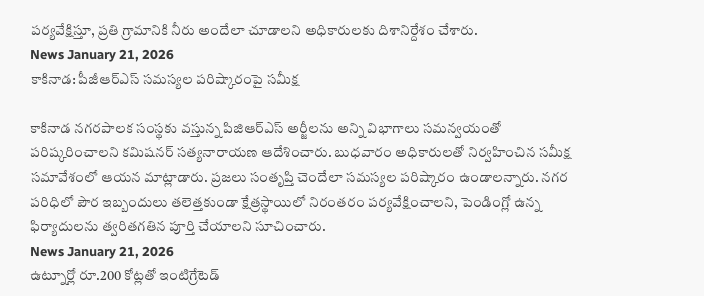పర్యవేక్షిస్తూ, ప్రతి గ్రామానికి నీరు అందేలా చూడాలని అధికారులకు దిశానిర్దేశం చేశారు.
News January 21, 2026
కాకినాడ: పీజీఆర్ఎస్ సమస్యల పరిష్కారంపై సమీక్ష

కాకినాడ నగరపాలక సంస్థకు వస్తున్న పిజిఆర్ఎస్ అర్జీలను అన్ని విభాగాలు సమన్వయంతో పరిష్కరించాలని కమిషనర్ సత్యనారాయణ ఆదేశించారు. బుధవారం అధికారులతో నిర్వహించిన సమీక్ష సమావేశంలో ఆయన మాట్లాడారు. ప్రజలు సంతృప్తి చెందేలా సమస్యల పరిష్కారం ఉండాలన్నారు. నగర పరిధిలో పౌర ఇబ్బందులు తలెత్తకుండా క్షేత్రస్థాయిలో నిరంతరం పర్యవేక్షించాలని, పెండింగ్లో ఉన్న ఫిర్యాదులను త్వరితగతిన పూర్తి చేయాలని సూచించారు.
News January 21, 2026
ఉట్నూర్లో రూ.200 కోట్లతో ఇంటిగ్రేటెడ్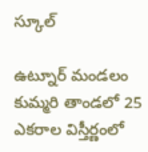స్కూల్

ఉట్నూర్ మండలం కుమ్మరి తాండలో 25 ఎకరాల విస్తీర్ణంలో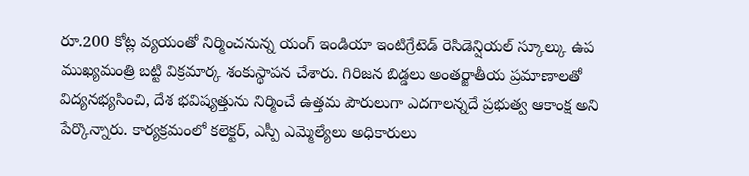రూ.200 కోట్ల వ్యయంతో నిర్మించనున్న యంగ్ ఇండియా ఇంటిగ్రేటెడ్ రెసిడెన్షియల్ స్కూల్కు ఉప ముఖ్యమంత్రి బట్టి విక్రమార్క శంకుస్థాపన చేశారు. గిరిజన బిడ్డలు అంతర్జాతీయ ప్రమాణాలతో విద్యనభ్యసించి, దేశ భవిష్యత్తును నిర్మించే ఉత్తమ పౌరులుగా ఎదగాలన్నదే ప్రభుత్వ ఆకాంక్ష అని పేర్కొన్నారు. కార్యక్రమంలో కలెక్టర్, ఎస్పీ ఎమ్మెల్యేలు అధికారులు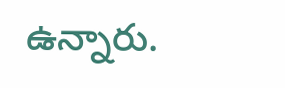ఉన్నారు.